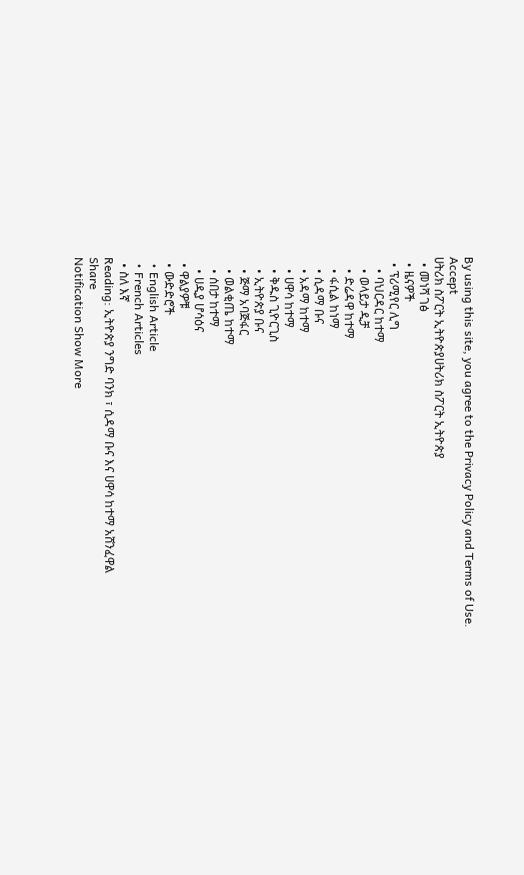By using this site, you agree to the Privacy Policy and Terms of Use.
Accept
ሀትሪክ ስፖርት ኢትዮጵያሀትሪክ ስፖርት ኢትዮጵያ
  • መነሻ ገፅ
  • ዜናዎች
  • ፕሪሚየር ሊግ
    • ባህርዳር ከተማ
    • ወላይታ ዲቻ
    • ድሬዳዋ ከተማ
    • ፋሲል ከነማ
    • ሲዳማ ቡና
    • አዳማ ከተማ
    • ሀዋሳ ከተማ
    • ቅዱስ ጊዮርጊስ
    • ኢትዮጵያ ቡና
    • ጅማ አባጅፋር
    • ወልቂጤ ከተማ
    • ሰበታ ከተማ
    • ሀዲያ ሆሳዕና
  • ዋልያዎቹ
  • ውድድሮች
  • English Article
  • French Articles
  • ስለ እኛ
Reading: ኢትዮጵያ ንግድ ባንክ ፣ ሲዳማ ቡና እና ሀዋሳ ከተማ አሸንፈዋል
Share
Notification Show More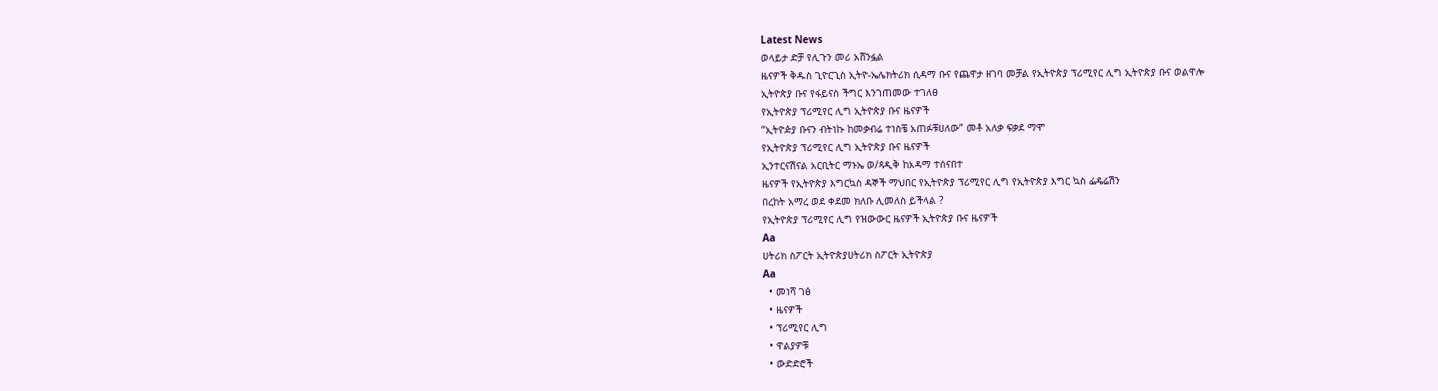Latest News
ወላይታ ድቻ የሊጉን መሪ አሸንፏል
ዜናዎች ቅዱስ ጊዮርጊስ ኢትዮ-ኤሌክትሪክ ሲዳማ ቡና የጨዋታ ዘገባ መቻል የኢትዮጵያ ፕሪሚየር ሊግ ኢትዮጵያ ቡና ወልዋሎ
ኢትዮጵያ ቡና የፋይናስ ችግር እንገጠመው ተገለፀ
የኢትዮጵያ ፕሪሚየር ሊግ ኢትዮጵያ ቡና ዜናዎች
“ኢትዮዽያ ቡናን ብትነኩ ከመቃብሬ ተነስቼ አጠፉቹሀለው” መቶ አለቃ ፍቃደ ማሞ
የኢትዮጵያ ፕሪሚየር ሊግ ኢትዮጵያ ቡና ዜናዎች
ኢንተርናሽናል አርቢትር ማኑኤ ወ/ጻዲቅ ከአዳማ ተሰናበተ
ዜናዎች የኢትዮጵያ እግርኳስ ዳኞች ማህበር የኢትዮጵያ ፕሪሚየር ሊግ የኢትዮጵያ እግር ኳስ ፌዴሬሽን
በረከት አማረ ወደ ቀደመ ክለቡ ሊመለስ ይችላል ?
የኢትዮጵያ ፕሪሚየር ሊግ የዝውውር ዜናዎች ኢትዮጵያ ቡና ዜናዎች
Aa
ሀትሪክ ስፖርት ኢትዮጵያሀትሪክ ስፖርት ኢትዮጵያ
Aa
  • መነሻ ገፅ
  • ዜናዎች
  • ፕሪሚየር ሊግ
  • ዋልያዎቹ
  • ውድድሮች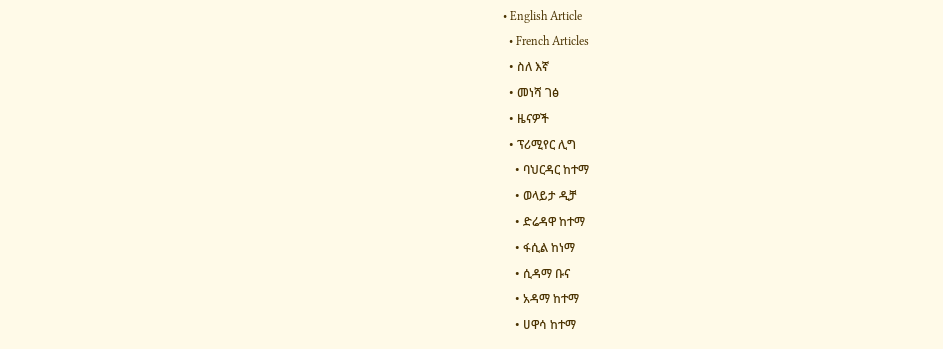• English Article
  • French Articles
  • ስለ እኛ
  • መነሻ ገፅ
  • ዜናዎች
  • ፕሪሚየር ሊግ
    • ባህርዳር ከተማ
    • ወላይታ ዲቻ
    • ድሬዳዋ ከተማ
    • ፋሲል ከነማ
    • ሲዳማ ቡና
    • አዳማ ከተማ
    • ሀዋሳ ከተማ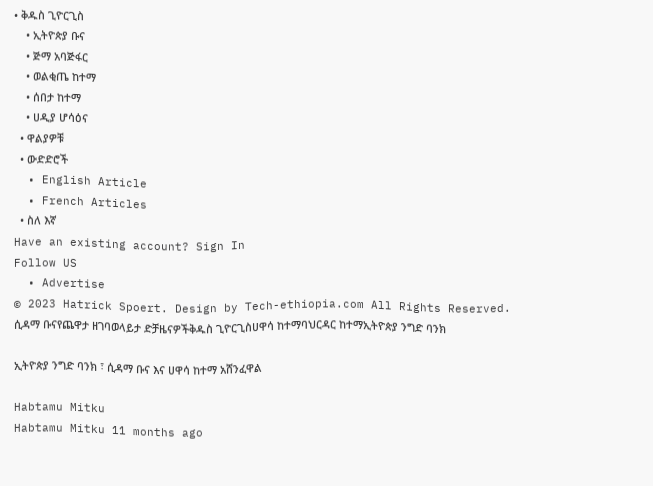• ቅዱስ ጊዮርጊስ
    • ኢትዮጵያ ቡና
    • ጅማ አባጅፋር
    • ወልቂጤ ከተማ
    • ሰበታ ከተማ
    • ሀዲያ ሆሳዕና
  • ዋልያዎቹ
  • ውድድሮች
  • English Article
  • French Articles
  • ስለ እኛ
Have an existing account? Sign In
Follow US
  • Advertise
© 2023 Hatrick Spoert. Design by Tech-ethiopia.com All Rights Reserved.
ሲዳማ ቡናየጨዋታ ዘገባወላይታ ድቻዜናዎችቅዱስ ጊዮርጊስሀዋሳ ከተማባህርዳር ከተማኢትዮጵያ ንግድ ባንክ

ኢትዮጵያ ንግድ ባንክ ፣ ሲዳማ ቡና እና ሀዋሳ ከተማ አሸንፈዋል

Habtamu Mitku
Habtamu Mitku 11 months ago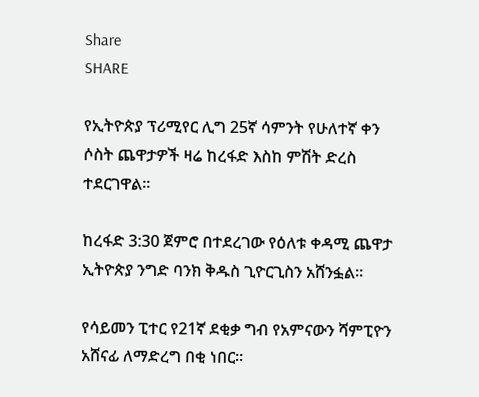Share
SHARE

የኢትዮጵያ ፕሪሚየር ሊግ 25ኛ ሳምንት የሁለተኛ ቀን ሶስት ጨዋታዎች ዛሬ ከረፋድ እስከ ምሽት ድረስ ተደርገዋል።

ከረፋድ 3:30 ጀምሮ በተደረገው የዕለቱ ቀዳሚ ጨዋታ ኢትዮጵያ ንግድ ባንክ ቅዱስ ጊዮርጊስን አሸንፏል።

የሳይመን ፒተር የ21ኛ ደቂቃ ግብ የአምናውን ሻምፒዮን አሸናፊ ለማድረግ በቂ ነበር።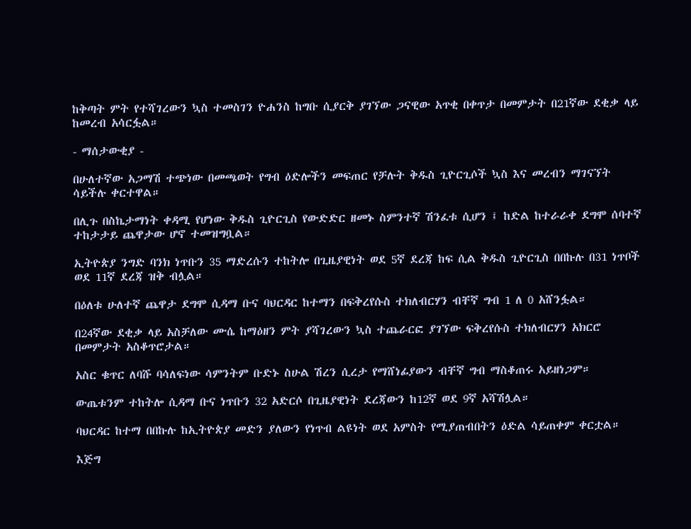ከቅጣት ምት የተሻገረውን ኳስ ተመስገን ዮሐንስ ከግቡ ሲያርቅ ያገኘው ጋናዊው አጥቂ በቀጥታ በመምታት በ21ኛው ደቂቃ ላይ ከመረብ አሳርፏል።

- ማሰታውቂያ -

በሁለተኛው አጋማሽ ተጭነው በመጫወት የግብ ዕድሎችን መፍጠር የቻሉት ቅዱስ ጊዮርጊሶች ኳስ እና መረብን ማገናኘት ሳይችሉ ቀርተዋል።

በሊጉ በስኬታማነት ቀዳሚ የሆነው ቅዱስ ጊዮርጊስ የውድድር ዘመኑ ስምንተኛ ሽንፈቱ ሲሆን ፤ ከድል ከተራራቀ ደግሞ ሰባተኛ ተከታታይ ጨዋታው ሆኖ ተመዝግቧል።

ኢትዮጵያ ንግድ ባንክ ነጥቡን 35 ማድረሱን ተከትሎ በጊዜያዊነት ወደ 5ኛ ደረጃ ከፍ ሲል ቅዱስ ጊዮርጊስ በበኩሉ በ31 ነጥቦች ወደ 11ኛ ደረጃ ዝቅ ብሏል።

በዕለቱ ሁለተኛ ጨዋታ ደግሞ ሲዳማ ቡና ባህርዳር ከተማን በፍቅረየሱስ ተክለብርሃን ብቸኛ ግብ 1 ለ 0 አሸንፏል።

በ24ኛው ደቂቃ ላይ አስቻለው ሙሴ ከማዕዘን ምት ያሻገረውን ኳስ ተጨራርፎ ያገኘው ፍቅረየሱስ ተክለብርሃን አክርሮ በመምታት አስቆጥሮታል።

አስር ቁጥር ለባሹ ባሳለፍነው ሳምንትም ቡድኑ ስሁል ሽረን ሲረታ የማሸነፊያውን ብቸኛ ግብ ማስቆጠሩ አይዘነጋም።

ውጤቱንም ተከትሎ ሲዳማ ቡና ነጥቡን 32 አድርሶ በጊዜያዊነት ደረጃውን ከ12ኛ ወደ 9ኛ አሻሽሏል።

ባህርዳር ከተማ በበኩሉ ከኢትዮጵያ መድን ያለውን የነጥብ ልዩነት ወደ አምስት የሚያጠብበትን ዕድል ሳይጠቀም ቀርቷል።

እጅግ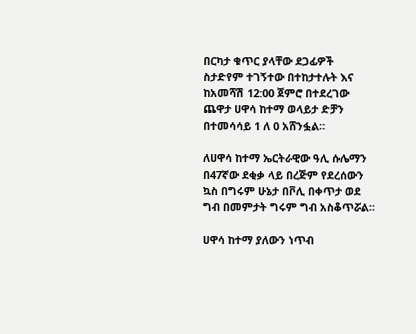በርካታ ቁጥር ያላቸው ደጋፊዎች ስታድየም ተገኝተው በተከታተሉት እና ከአመሻሽ 12:00 ጀምሮ በተደረገው ጨዋታ ሀዋሳ ከተማ ወላይታ ድቻን በተመሳሳይ 1 ለ 0 አሸንፏል።

ለሀዋሳ ከተማ ኤርትራዊው ዓሊ ሱሌማን በ47ኛው ደቂቃ ላይ በረጅም የደረሰውን ኳስ በግሩም ሁኔታ በቮሊ በቀጥታ ወደ ግብ በመምታት ግሩም ግብ አስቆጥሯል።

ሀዋሳ ከተማ ያለውን ነጥብ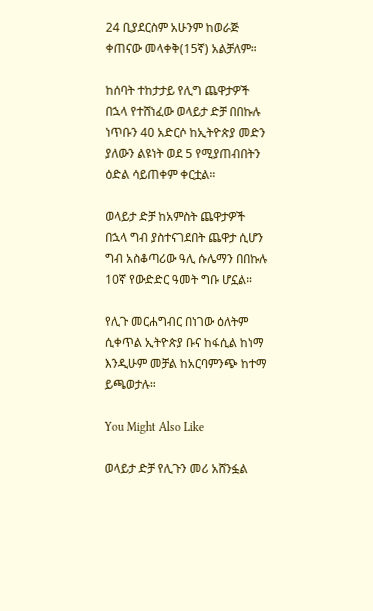24 ቢያደርስም አሁንም ከወራጅ ቀጠናው መላቀቅ(15ኛ) አልቻለም።

ከሰባት ተከታታይ የሊግ ጨዋታዎች በኋላ የተሸነፈው ወላይታ ድቻ በበኩሉ ነጥቡን 40 አድርሶ ከኢትዮጵያ መድን ያለውን ልዩነት ወደ 5 የሚያጠብበትን ዕድል ሳይጠቀም ቀርቷል።

ወላይታ ድቻ ከአምስት ጨዋታዎች በኋላ ግብ ያስተናገደበት ጨዋታ ሲሆን ግብ አስቆጣሪው ዓሊ ሱሌማን በበኩሉ 10ኛ የውድድር ዓመት ግቡ ሆኗል።

የሊጉ መርሐግብር በነገው ዕለትም ሲቀጥል ኢትዮጵያ ቡና ከፋሲል ከነማ እንዲሁም መቻል ከአርባምንጭ ከተማ ይጫወታሉ።

You Might Also Like

ወላይታ ድቻ የሊጉን መሪ አሸንፏል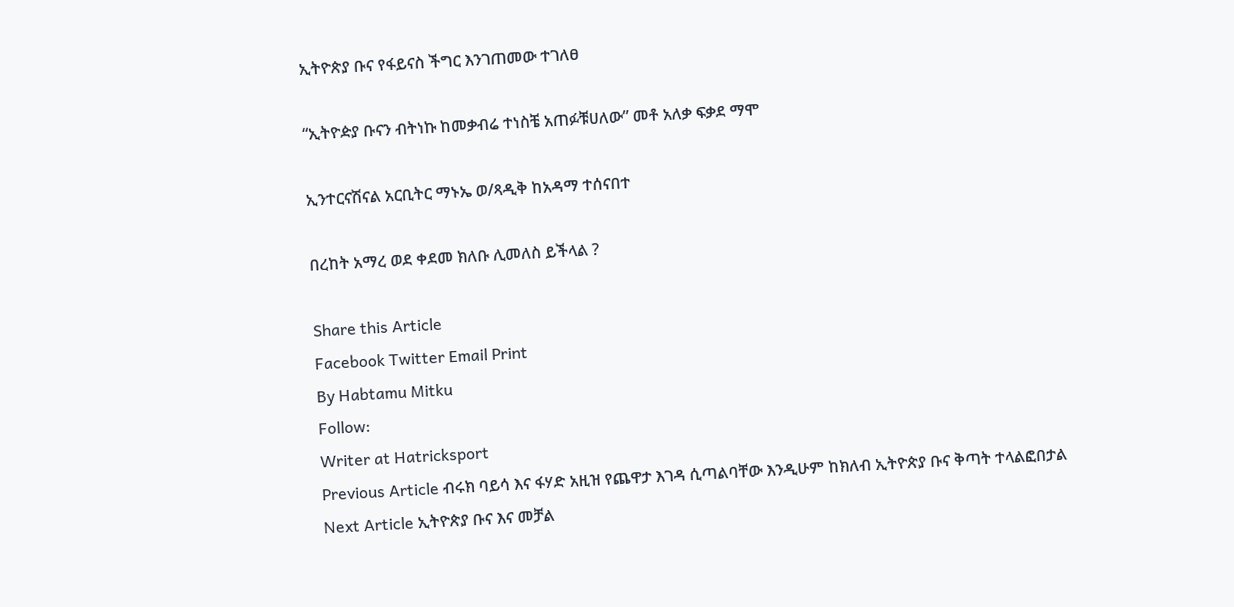ኢትዮጵያ ቡና የፋይናስ ችግር እንገጠመው ተገለፀ

“ኢትዮዽያ ቡናን ብትነኩ ከመቃብሬ ተነስቼ አጠፉቹሀለው” መቶ አለቃ ፍቃደ ማሞ

ኢንተርናሽናል አርቢትር ማኑኤ ወ/ጻዲቅ ከአዳማ ተሰናበተ

በረከት አማረ ወደ ቀደመ ክለቡ ሊመለስ ይችላል ?

Share this Article
Facebook Twitter Email Print
By Habtamu Mitku
Follow:
Writer at Hatricksport
Previous Article ብሩክ ባይሳ እና ፋሃድ አዚዝ የጨዋታ እገዳ ሲጣልባቸው እንዲሁም ከክለብ ኢትዮጵያ ቡና ቅጣት ተላልፎበታል
Next Article ኢትዮጵያ ቡና እና መቻል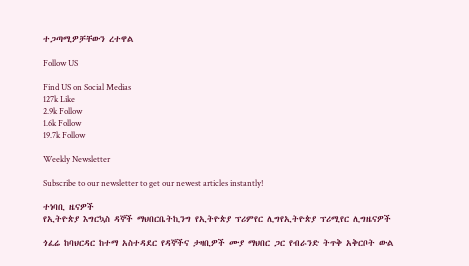ተጋጣሚዎቻቸውን ረተዋል

Follow US

Find US on Social Medias
127k Like
2.9k Follow
1.6k Follow
19.7k Follow

Weekly Newsletter

Subscribe to our newsletter to get our newest articles instantly!

ተነባቢ ዜናዎች
የኢትዮጵያ እግርኳስ ዳኞች ማህበርቤትኪንግ የኢትዮጵያ ፕሪምየር ሊግየኢትዮጵያ ፕሪሚየር ሊግዜናዎች

ጎፈሬ ከባህርዳር ከተማ አስተዳደር የዳኞችና ታዛቢዎች ሙያ ማህበር ጋር የብራንድ ትጥቅ አቅርቦት ውል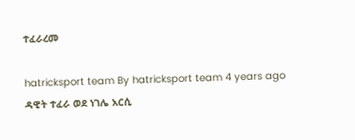ተፈራረመ

hatricksport team By hatricksport team 4 years ago
ዳዊት ተፈራ ወደ ነገሌ አርሲ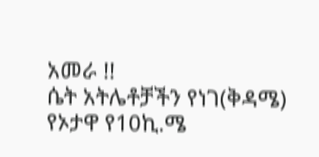አመራ !!
ሴት አትሌቶቻችን የነገ(ቅዳሜ) የኦታዋ የ10ኪ.ሜ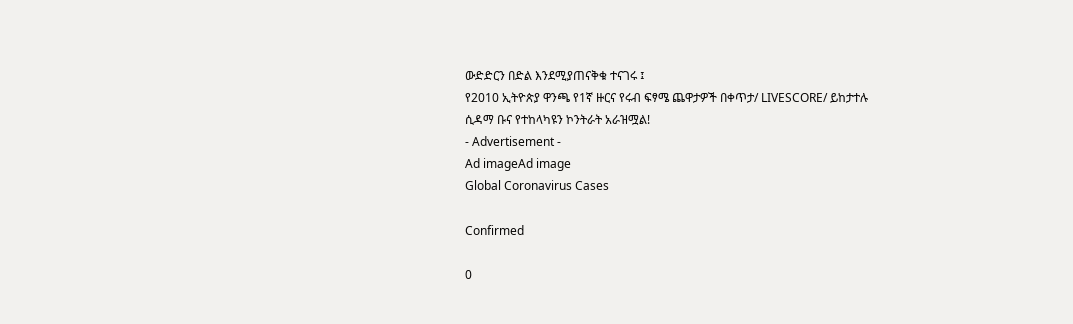ውድድርን በድል እንደሚያጠናቅቁ ተናገሩ ፤
የ2010 ኢትዮጵያ ዋንጫ የ1ኛ ዙርና የሩብ ፍፃሜ ጨዋታዎች በቀጥታ/ LIVESCORE/ ይከታተሉ
ሲዳማ ቡና የተከላካዩን ኮንትራት አራዝሟል!
- Advertisement -
Ad imageAd image
Global Coronavirus Cases

Confirmed

0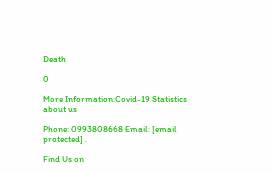Death

0

More Information:Covid-19 Statistics
about us

Phone: 0993808668 Email: [email protected] .

Find Us on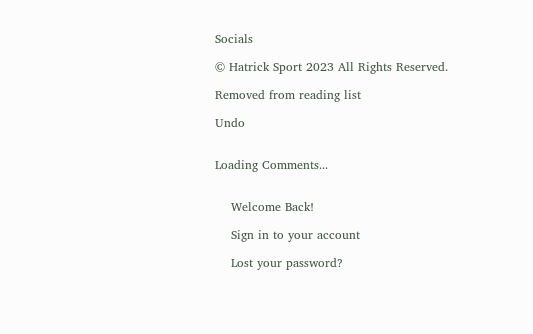Socials

© Hatrick Sport 2023 All Rights Reserved.

Removed from reading list

Undo


Loading Comments...


    Welcome Back!

    Sign in to your account

    Lost your password?